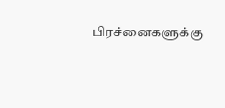பிரச்னைகளுக்கு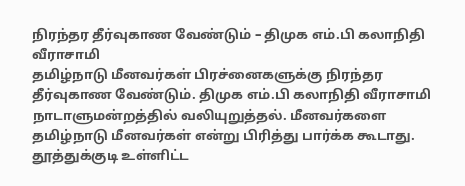நிரந்தர தீர்வுகாண வேண்டும் – திமுக எம்.பி கலாநிதி வீராசாமி
தமிழ்நாடு மீனவர்கள் பிரச்னைகளுக்கு நிரந்தர தீர்வுகாண வேண்டும். திமுக எம்.பி கலாநிதி வீராசாமி நாடாளுமன்றத்தில் வலியுறுத்தல். மீனவர்களை தமிழ்நாடு மீனவர்கள் என்று பிரித்து பார்க்க கூடாது.
தூத்துக்குடி உள்ளிட்ட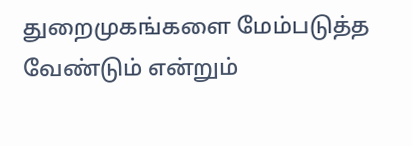துறைமுகங்களை மேம்படுத்த வேண்டும் என்றும்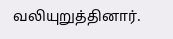வலியுறுத்தினார்.